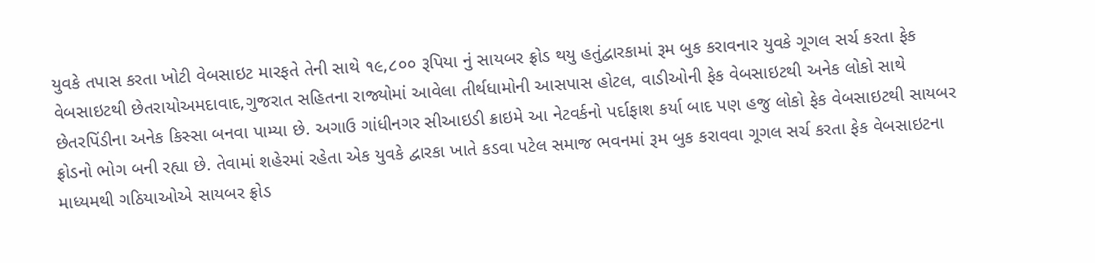યુવકે તપાસ કરતા ખોટી વેબસાઇટ મારફતે તેની સાથે ૧૯,૮૦૦ રૂપિયા નું સાયબર ફ્રોડ થયુ હતુંદ્વારકામાં રૂમ બુક કરાવનાર યુવકે ગૂગલ સર્ચ કરતા ફેક વેબસાઇટથી છેતરાયોઅમદાવાદ,ગુજરાત સહિતના રાજ્યોમાં આવેલા તીર્થધામોની આસપાસ હોટલ, વાડીઓની ફેક વેબસાઇટથી અનેક લોકો સાથે છેતરપિંડીના અનેક કિસ્સા બનવા પામ્યા છે. અગાઉ ગાંધીનગર સીઆઇડી ક્રાઇમે આ નેટવર્કનો પર્દાફાશ કર્યા બાદ પણ હજુ લોકો ફેક વેબસાઇટથી સાયબર ફ્રોડનો ભોગ બની રહ્યા છે. તેવામાં શહેરમાં રહેતા એક યુવકે દ્વારકા ખાતે કડવા પટેલ સમાજ ભવનમાં રૂમ બુક કરાવવા ગૂગલ સર્ચ કરતા ફેક વેબસાઇટના માધ્યમથી ગઠિયાઓએ સાયબર ફ્રોડ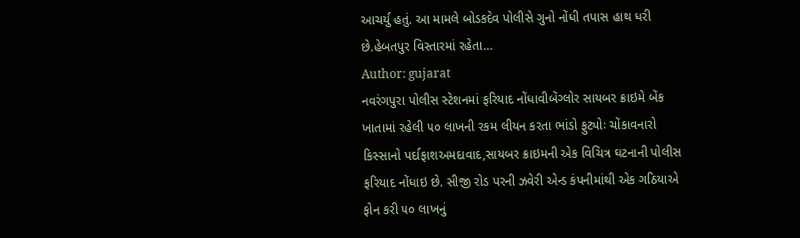આચર્યુ હતું. આ મામલે બોડકદેવ પોલીસે ગુનો નોંધી તપાસ હાથ ધરી છે.હેબતપુર વિસ્તારમાં રહેતા…
Author: gujarat
નવરંગપુરા પોલીસ સ્ટેશનમાં ફરિયાદ નોંધાવીબેંગ્લોર સાયબર ક્રાઇમે બેંક ખાતામાં રહેલી ૫૦ લાખની રકમ લીયન કરતા ભાંડો ફુટ્યોઃ ચોંકાવનારો કિસ્સાનો પર્દાફાશઅમદાવાદ,સાયબર ક્રાઇમની એક વિચિત્ર ઘટનાની પોલીસ ફરિયાદ નોંધાઇ છે. સીજી રોડ પરની ઝવેરી એન્ડ કંપનીમાંથી એક ગઠિયાએ ફોન કરી ૫૦ લાખનું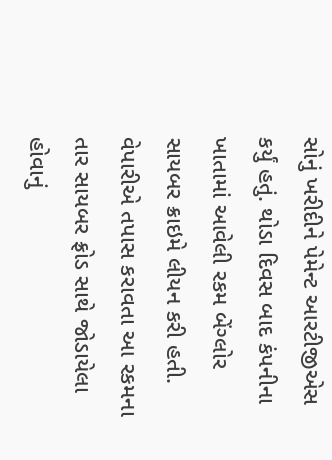સોનું ખરીદીને પેમેન્ટ આરટીજીએસ કર્યું હતું. થોડા દિવસ બાદ કંપનીના ખાતામાં આવેલી રકમ બેંગ્લોર સાયબર ક્રાઇમે લીયન કરી હતી. વેપારીએ તપાસ કરાવતા આ રકમના તાર સાયબર ફ્રોડ સાથે જોડાયેલા હોવાનું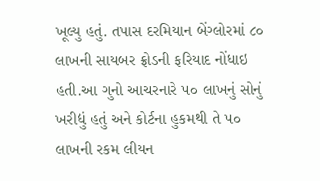ખૂલ્યુ હતું. તપાસ દરમિયાન બેંગ્લોરમાં ૮૦ લાખની સાયબર ફ્રોડની ફરિયાદ નોંધાઇ હતી.આ ગુનો આચરનારે ૫૦ લાખનું સોનું ખરીદ્યું હતું અને કોર્ટના હુકમથી તે ૫૦ લાખની રકમ લીયન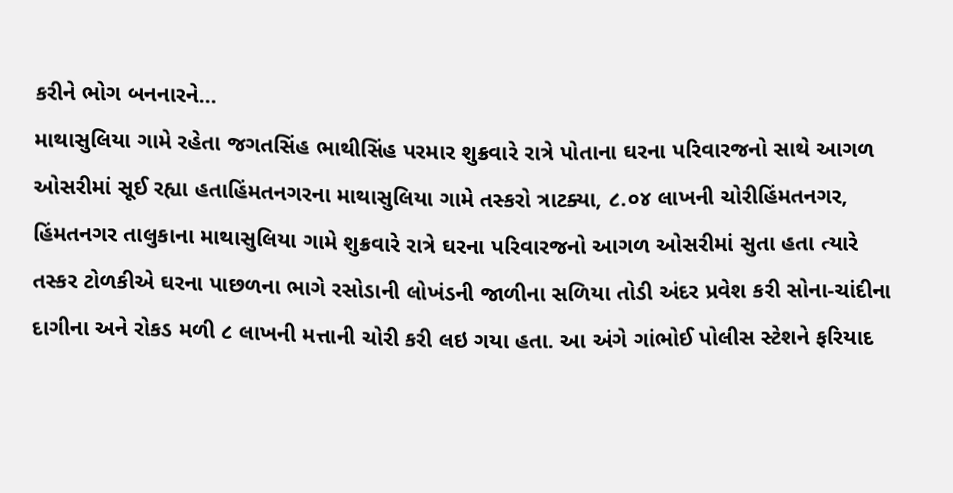કરીને ભોગ બનનારને…
માથાસુલિયા ગામે રહેતા જગતસિંહ ભાથીસિંહ પરમાર શુક્રવારે રાત્રે પોતાના ઘરના પરિવારજનો સાથે આગળ ઓસરીમાં સૂઈ રહ્યા હતાહિંમતનગરના માથાસુલિયા ગામે તસ્કરો ત્રાટક્યા, ૮.૦૪ લાખની ચોરીહિંમતનગર, હિંમતનગર તાલુકાના માથાસુલિયા ગામે શુક્રવારે રાત્રે ઘરના પરિવારજનો આગળ ઓસરીમાં સુતા હતા ત્યારે તસ્કર ટોળકીએ ઘરના પાછળના ભાગે રસોડાની લોખંડની જાળીના સળિયા તોડી અંદર પ્રવેશ કરી સોના-ચાંદીના દાગીના અને રોકડ મળી ૮ લાખની મત્તાની ચોરી કરી લઇ ગયા હતા. આ અંગે ગાંભોઈ પોલીસ સ્ટેશને ફરિયાદ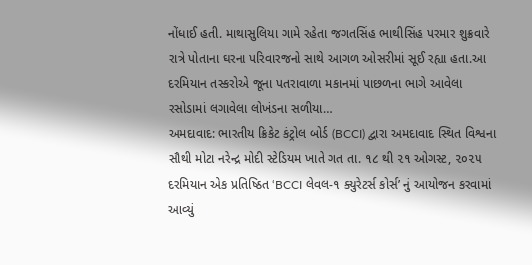નોંધાઈ હતી. માથાસુલિયા ગામે રહેતા જગતસિંહ ભાથીસિંહ પરમાર શુક્રવારે રાત્રે પોતાના ઘરના પરિવારજનો સાથે આગળ ઓસરીમાં સૂઈ રહ્યા હતા.આ દરમિયાન તસ્કરોએ જૂના પતરાવાળા મકાનમાં પાછળના ભાગે આવેલા રસોડામાં લગાવેલા લોખંડના સળીયા…
અમદાવાદ: ભારતીય ક્રિકેટ કંટ્રોલ બોર્ડ (BCCI) દ્વારા અમદાવાદ સ્થિત વિશ્વના સૌથી મોટા નરેન્દ્ર મોદી સ્ટેડિયમ ખાતે ગત તા. ૧૮ થી ૨૧ ઓગસ્ટ, ૨૦૨૫ દરમિયાન એક પ્રતિષ્ઠિત ‘BCCI લેવલ-૧ ક્યુરેટર્સ કોર્સ’ નું આયોજન કરવામાં આવ્યું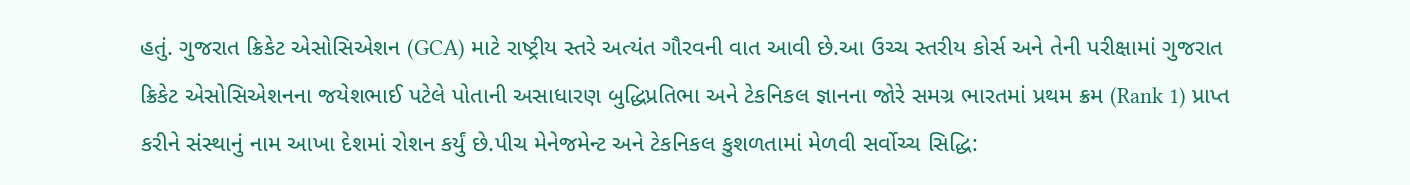હતું. ગુજરાત ક્રિકેટ એસોસિએશન (GCA) માટે રાષ્ટ્રીય સ્તરે અત્યંત ગૌરવની વાત આવી છે.આ ઉચ્ચ સ્તરીય કોર્સ અને તેની પરીક્ષામાં ગુજરાત ક્રિકેટ એસોસિએશનના જયેશભાઈ પટેલે પોતાની અસાધારણ બુદ્ધિપ્રતિભા અને ટેકનિકલ જ્ઞાનના જોરે સમગ્ર ભારતમાં પ્રથમ ક્રમ (Rank 1) પ્રાપ્ત કરીને સંસ્થાનું નામ આખા દેશમાં રોશન કર્યું છે.પીચ મેનેજમેન્ટ અને ટેકનિકલ કુશળતામાં મેળવી સર્વોચ્ચ સિદ્ધિ: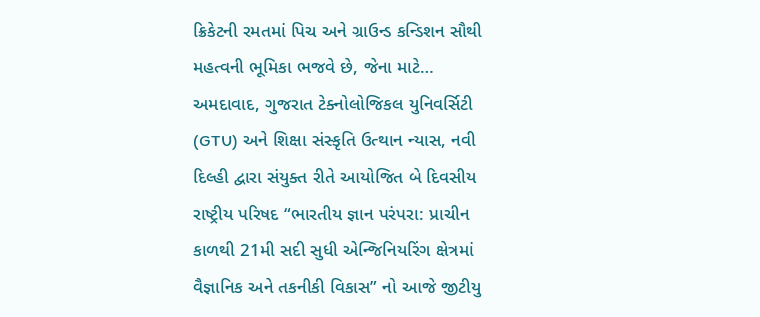ક્રિકેટની રમતમાં પિચ અને ગ્રાઉન્ડ કન્ડિશન સૌથી મહત્વની ભૂમિકા ભજવે છે, જેના માટે…
અમદાવાદ, ગુજરાત ટેક્નોલોજિકલ યુનિવર્સિટી (GTU) અને શિક્ષા સંસ્કૃતિ ઉત્થાન ન્યાસ, નવી દિલ્હી દ્વારા સંયુક્ત રીતે આયોજિત બે દિવસીય રાષ્ટ્રીય પરિષદ “ભારતીય જ્ઞાન પરંપરા: પ્રાચીન કાળથી 21મી સદી સુધી એન્જિનિયરિંગ ક્ષેત્રમાં વૈજ્ઞાનિક અને તકનીકી વિકાસ” નો આજે જીટીયુ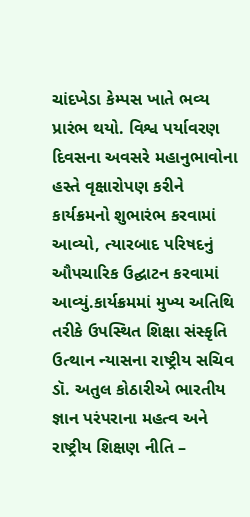ચાંદખેડા કેમ્પસ ખાતે ભવ્ય પ્રારંભ થયો. વિશ્વ પર્યાવરણ દિવસના અવસરે મહાનુભાવોના હસ્તે વૃક્ષારોપણ કરીને કાર્યક્રમનો શુભારંભ કરવામાં આવ્યો, ત્યારબાદ પરિષદનું ઔપચારિક ઉદ્ઘાટન કરવામાં આવ્યું.કાર્યક્રમમાં મુખ્ય અતિથિ તરીકે ઉપસ્થિત શિક્ષા સંસ્કૃતિ ઉત્થાન ન્યાસના રાષ્ટ્રીય સચિવ ડૉ. અતુલ કોઠારીએ ભારતીય જ્ઞાન પરંપરાના મહત્વ અને રાષ્ટ્રીય શિક્ષણ નીતિ –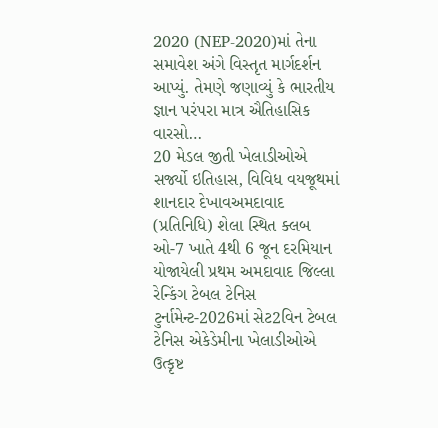2020 (NEP-2020)માં તેના સમાવેશ અંગે વિસ્તૃત માર્ગદર્શન આપ્યું. તેમણે જણાવ્યું કે ભારતીય જ્ઞાન પરંપરા માત્ર ઐતિહાસિક વારસો…
20 મેડલ જીતી ખેલાડીઓએ સર્જ્યો ઇતિહાસ, વિવિધ વયજૂથમાં શાનદાર દેખાવઅમદાવાદ (પ્રતિનિધિ) શેલા સ્થિત ક્લબ ઓ-7 ખાતે 4થી 6 જૂન દરમિયાન યોજાયેલી પ્રથમ અમદાવાદ જિલ્લા રેન્કિંગ ટેબલ ટેનિસ ટુર્નામેન્ટ-2026માં સેટ2વિન ટેબલ ટેનિસ એકેડેમીના ખેલાડીઓએ ઉત્કૃષ્ટ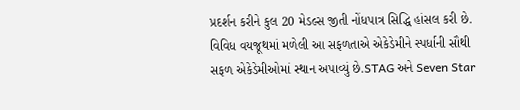પ્રદર્શન કરીને કુલ 20 મેડલ્સ જીતી નોંધપાત્ર સિદ્ધિ હાંસલ કરી છે. વિવિધ વયજૂથમાં મળેલી આ સફળતાએ એકેડેમીને સ્પર્ધાની સૌથી સફળ એકેડેમીઓમાં સ્થાન અપાવ્યું છે.STAG અને Seven Star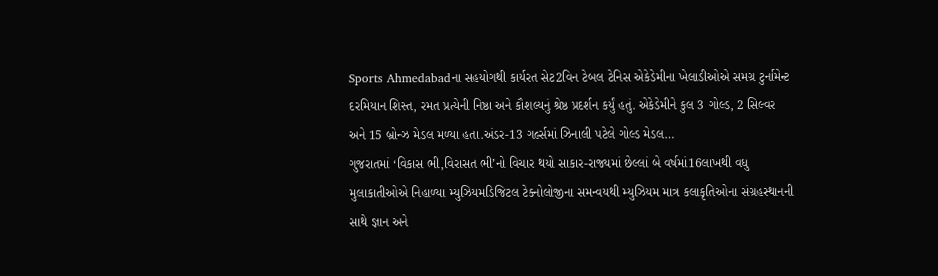Sports Ahmedabadના સહયોગથી કાર્યરત સેટ2વિન ટેબલ ટેનિસ એકેડેમીના ખેલાડીઓએ સમગ્ર ટુર્નામેન્ટ દરમિયાન શિસ્ત, રમત પ્રત્યેની નિષ્ઠા અને કૌશલ્યનું શ્રેષ્ઠ પ્રદર્શન કર્યું હતું. એકેડેમીને કુલ 3 ગોલ્ડ, 2 સિલ્વર અને 15 બ્રોન્ઝ મેડલ મળ્યા હતા.અંડર-13 ગર્લ્સમાં ઝિનાલી પટેલે ગોલ્ડ મેડલ…
ગુજરાતમાં ‘વિકાસ ભી,વિરાસત ભી’નો વિચાર થયો સાકાર-રાજ્યમાં છેલ્લાં બે વર્ષમાં16લાખથી વધુ મુલાકાતીઓએ નિહાળ્યા મ્યુઝિયમડિજિટલ ટેક્નોલોજીના સમન્વયથી મ્યુઝિયમ માત્ર કલાકૃતિઓના સંગ્રહસ્થાનની સાથે જ્ઞાન અને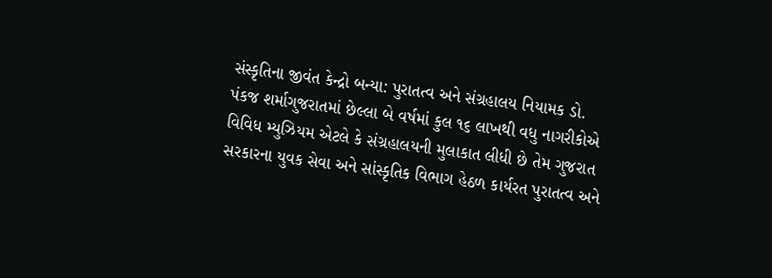સંસ્કૃતિના જીવંત કેન્દ્રો બન્યા: પુરાતત્વ અને સંગ્રહાલય નિયામક ડો. પંકજ શર્માગુજરાતમાં છેલ્લા બે વર્ષમાં કુલ ૧૬ લાખથી વધુ નાગરીકોએ વિવિધ મ્યુઝિયમ એટલે કે સંગ્રહાલયની મુલાકાત લીધી છે તેમ ગુજરાત સરકારના યુવક સેવા અને સાંસ્કૃતિક વિભાગ હેઠળ કાર્યરત પુરાતત્વ અને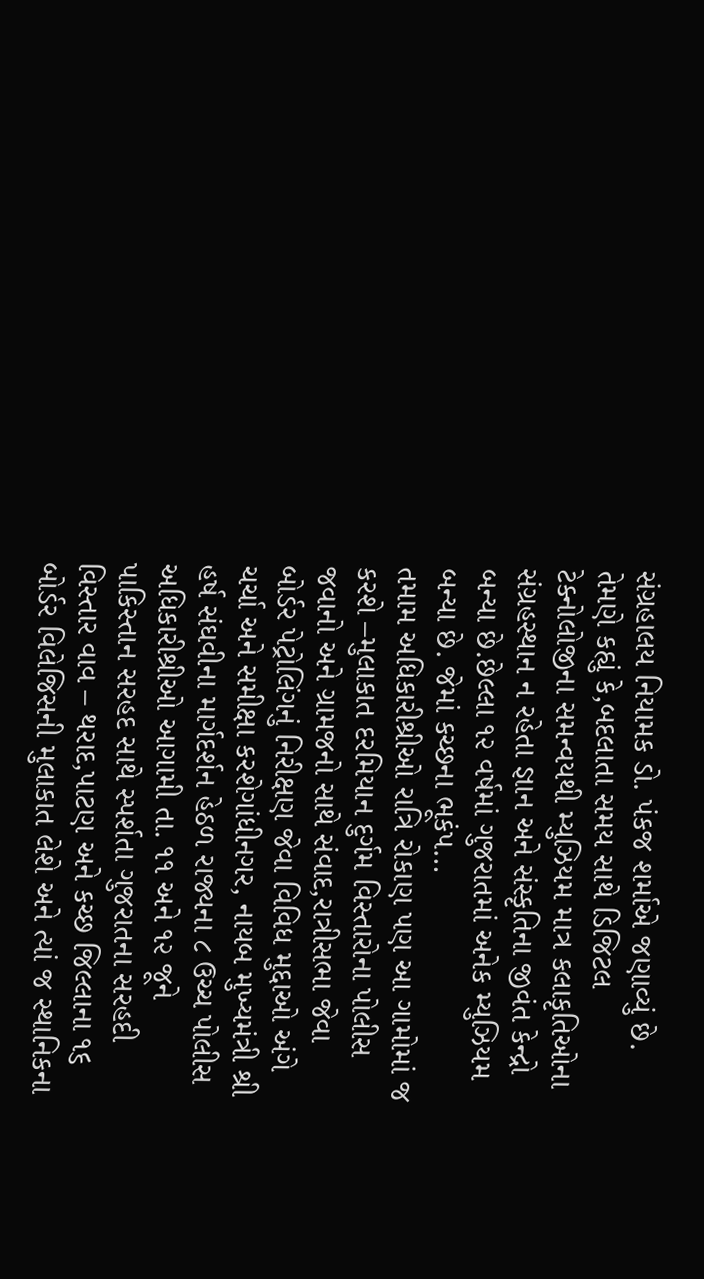સંગ્રહાલય નિયામક ડો. પંકજ શર્માએ જણાવ્યું છે. તેમણે કહ્યું કે,બદલાતા સમય સાથે ડિજિટલ ટેક્નોલોજીના સમન્વયથી મ્યુઝિયમ માત્ર કલાકૃતિઓના સંગ્રહસ્થાન ન રહેતા જ્ઞાન અને સંસ્કૃતિના જીવંત કેન્દ્રો બન્યા છે.છેલ્લા ૧૨ વર્ષમાં ગુજરાતમાં અનેક મ્યુઝિયમ બન્યા છે. જેમાં કચ્છના ભૂકંપ…
તમામ અધિકારીશ્રીઓ રાત્રિ રોકાણ પણ આ ગામોમાં જ કરશે –મુલાકાત દરમિયાન દુર્ગમ વિસ્તારોના પોલીસ જવાનો અને ગ્રામજનો સાથે સંવાદ,રાત્રીસભા જેવા બોર્ડર પેટ્રોલિંગનું નિરીક્ષણ જેવા વિવિધ મુદ્દાઓ અંગે ચર્ચા અને સમીક્ષા કરશેગાંધીનગર, નાયબ મુખ્યમંત્રી શ્રી હર્ષ સંઘવીના માર્ગદર્શન હેઠળ રાજ્યના ૮ ઉચ્ચ પોલીસ અધિકારીશ્રીઓ આગામી તા. ૧૧ અને ૧૨ જૂને પાકિસ્તાન સરહદ સાથે સ્પર્શતા ગુજરાતના સરહદી વિસ્તાર વાવ – થરાદ,પાટણ અને કચ્છ જિલ્લાના ૧૬ બોર્ડર વિલેજિસની મુલાકાત લેશે અને ત્યાં જ સ્થાનિકના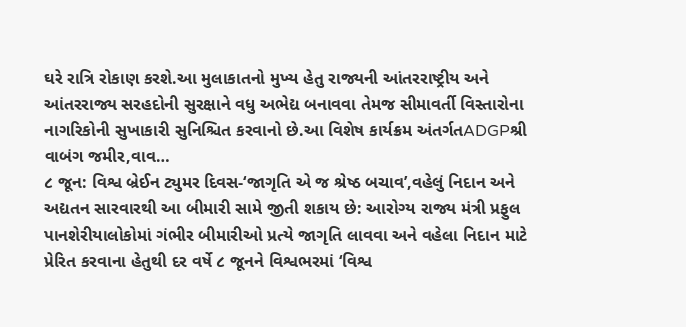ઘરે રાત્રિ રોકાણ કરશે.આ મુલાકાતનો મુખ્ય હેતુ રાજ્યની આંતરરાષ્ટ્રીય અને આંતરરાજ્ય સરહદોની સુરક્ષાને વધુ અભેદ્ય બનાવવા તેમજ સીમાવર્તી વિસ્તારોના નાગરિકોની સુખાકારી સુનિશ્ચિત કરવાનો છે.આ વિશેષ કાર્યક્રમ અંતર્ગતADGPશ્રી વાબંગ જમીર,વાવ…
૮ જૂન: વિશ્વ બ્રેઈન ટ્યુમર દિવસ-‘જાગૃતિ એ જ શ્રેષ્ઠ બચાવ’,વહેલું નિદાન અને અદ્યતન સારવારથી આ બીમારી સામે જીતી શકાય છે: આરોગ્ય રાજ્ય મંત્રી પ્રફુલ પાનશેરીયાલોકોમાં ગંભીર બીમારીઓ પ્રત્યે જાગૃતિ લાવવા અને વહેલા નિદાન માટે પ્રેરિત કરવાના હેતુથી દર વર્ષે ૮ જૂનને વિશ્વભરમાં ‘વિશ્વ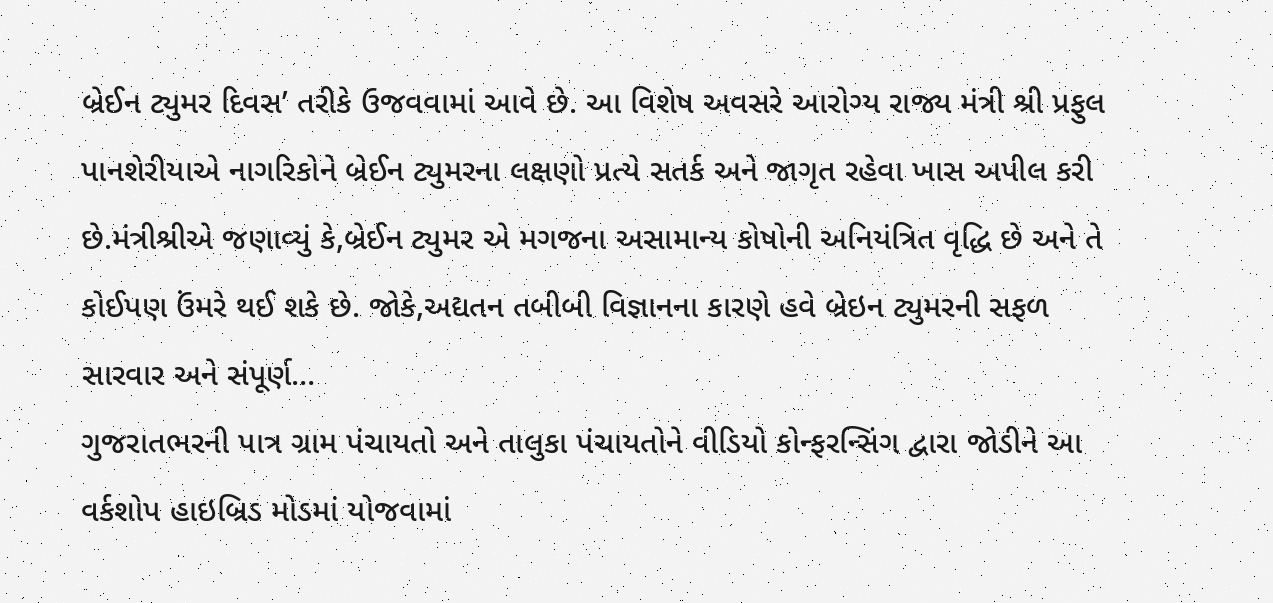બ્રેઈન ટ્યુમર દિવસ’ તરીકે ઉજવવામાં આવે છે. આ વિશેષ અવસરે આરોગ્ય રાજ્ય મંત્રી શ્રી પ્રફુલ પાનશેરીયાએ નાગરિકોને બ્રેઈન ટ્યુમરના લક્ષણો પ્રત્યે સતર્ક અને જાગૃત રહેવા ખાસ અપીલ કરી છે.મંત્રીશ્રીએ જણાવ્યું કે,બ્રેઈન ટ્યુમર એ મગજના અસામાન્ય કોષોની અનિયંત્રિત વૃદ્ધિ છે અને તે કોઈપણ ઉંમરે થઈ શકે છે. જોકે,અદ્યતન તબીબી વિજ્ઞાનના કારણે હવે બ્રેઇન ટ્યુમરની સફળ સારવાર અને સંપૂર્ણ…
ગુજરાતભરની પાત્ર ગ્રામ પંચાયતો અને તાલુકા પંચાયતોને વીડિયો કોન્ફરન્સિંગ દ્વારા જોડીને આ વર્કશોપ હાઇબ્રિડ મોડમાં યોજવામાં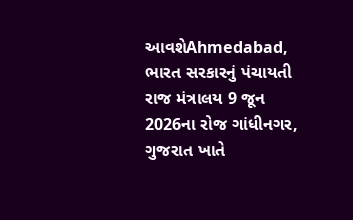આવશેAhmedabad, ભારત સરકારનું પંચાયતી રાજ મંત્રાલય 9 જૂન 2026ના રોજ ગાંધીનગર, ગુજરાત ખાતે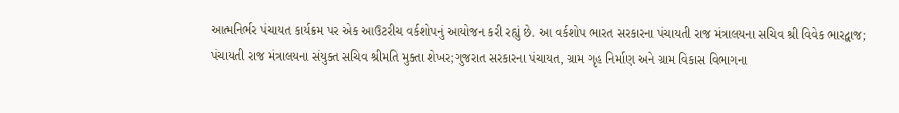આત્મનિર્ભર પંચાયત કાર્યક્રમ પર એક આઉટરીચ વર્કશોપનું આયોજન કરી રહ્યું છે. આ વર્કશોપ ભારત સરકારના પંચાયતી રાજ મંત્રાલયના સચિવ શ્રી વિવેક ભારદ્વાજ; પંચાયતી રાજ મંત્રાલયના સંયુક્ત સચિવ શ્રીમતિ મુક્તા શેખર;ગુજરાત સરકારના પંચાયત, ગ્રામ ગૃહ નિર્માણ અને ગ્રામ વિકાસ વિભાગના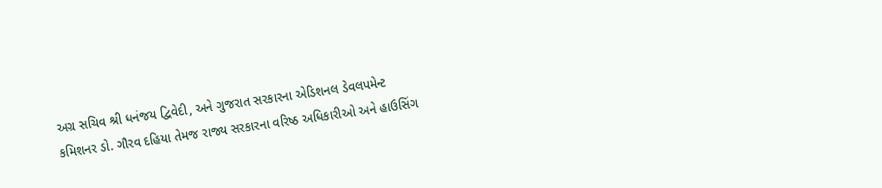અગ્ર સચિવ શ્રી ધનંજય દ્વિવેદી, અને ગુજરાત સરકારના એડિશનલ ડેવલપમેન્ટ કમિશનર ડો. ગૌરવ દહિયા તેમજ રાજ્ય સરકારના વરિષ્ઠ અધિકારીઓ અને હાઉસિંગ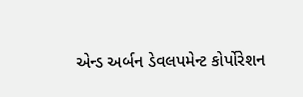એન્ડ અર્બન ડેવલપમેન્ટ કોર્પોરેશન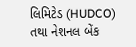લિમિટેડ (HUDCO) તથા નેશનલ બેંક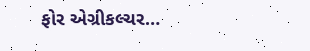ફોર એગ્રીકલ્ચર…